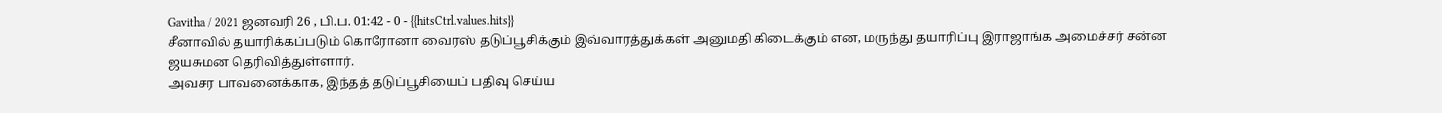Gavitha / 2021 ஜனவரி 26 , பி.ப. 01:42 - 0 - {{hitsCtrl.values.hits}}
சீனாவில் தயாரிக்கப்படும் கொரோனா வைரஸ் தடுப்பூசிக்கும் இவ்வாரத்துக்கள் அனுமதி கிடைக்கும் என, மருந்து தயாரிப்பு இராஜாங்க அமைச்சர் சன்ன ஜயசுமன தெரிவித்துள்ளார்.
அவசர பாவனைக்காக, இந்தத் தடுப்பூசியைப் பதிவு செய்ய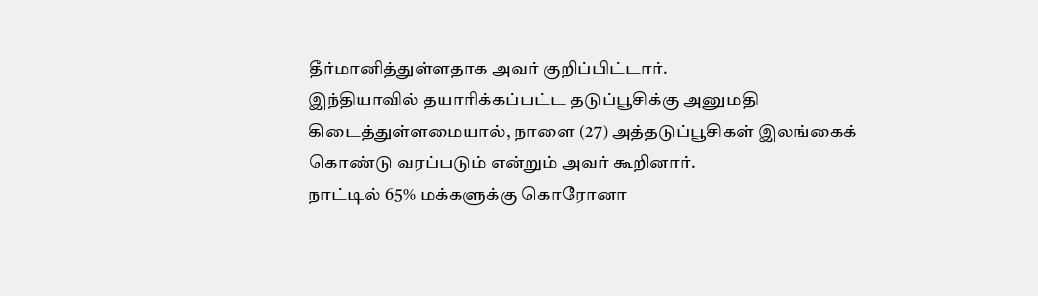தீர்மானித்துள்ளதாக அவர் குறிப்பிட்டார்.
இந்தியாவில் தயாரிக்கப்பட்ட தடுப்பூசிக்கு அனுமதி கிடைத்துள்ளமையால், நாளை (27) அத்தடுப்பூசிகள் இலங்கைக் கொண்டு வரப்படும் என்றும் அவர் கூறினார்.
நாட்டில் 65% மக்களுக்கு கொரோனா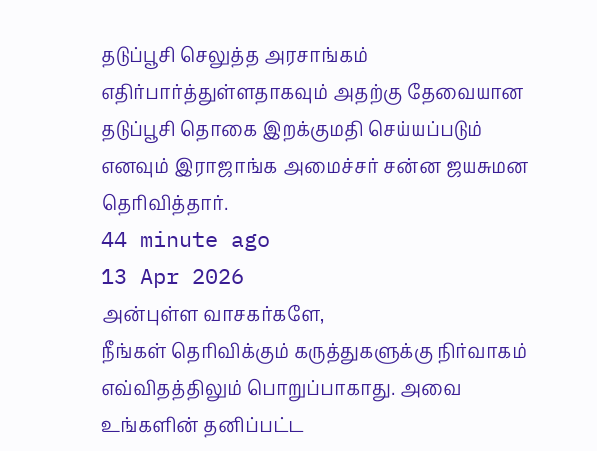தடுப்பூசி செலுத்த அரசாங்கம் எதிர்பார்த்துள்ளதாகவும் அதற்கு தேவையான தடுப்பூசி தொகை இறக்குமதி செய்யப்படும் எனவும் இராஜாங்க அமைச்சர் சன்ன ஜயசுமன தெரிவித்தார்.
44 minute ago
13 Apr 2026
அன்புள்ள வாசகர்களே,
நீங்கள் தெரிவிக்கும் கருத்துகளுக்கு நிர்வாகம் எவ்விதத்திலும் பொறுப்பாகாது. அவை உங்களின் தனிப்பட்ட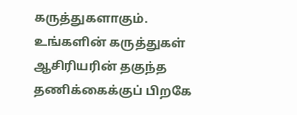கருத்துகளாகும். உங்களின் கருத்துகள் ஆசிரியரின் தகுந்த தணிக்கைக்குப் பிறகே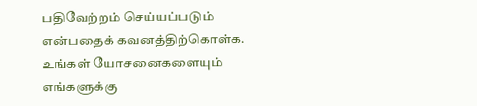பதிவேற்றம் செய்யப்படும் என்பதைக் கவனத்திற்கொள்க. உங்கள் யோசனைகளையும் எங்களுக்கு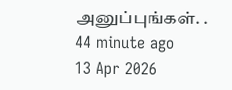அனுப்புங்கள். .
44 minute ago
13 Apr 2026